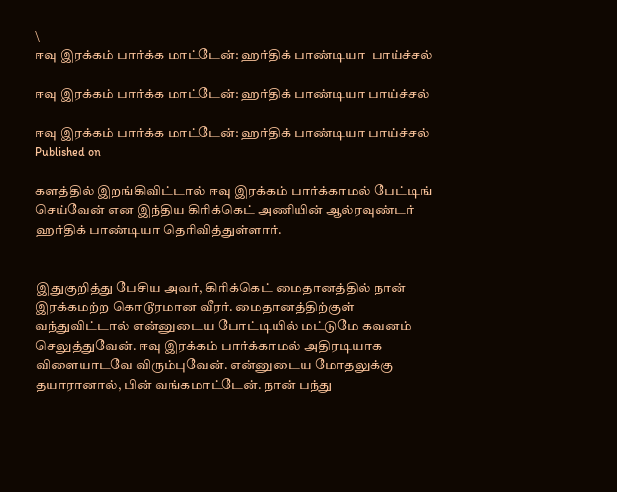\
ஈவு இரக்கம் பார்க்க மாட்டேன்: ஹர்திக் பாண்டியா  பாய்ச்சல்

ஈவு இரக்கம் பார்க்க மாட்டேன்: ஹர்திக் பாண்டியா பாய்ச்சல்

ஈவு இரக்கம் பார்க்க மாட்டேன்: ஹர்திக் பாண்டியா பாய்ச்சல்
Published on

களத்தில் இறங்கிவிட்டால் ஈவு இரக்கம் பார்க்காமல் பேட்டிங் செய்வேன் என இந்திய கிரிக்கெட் அணியின் ஆல்ரவுண்டர் ஹர்திக் பாண்டியா தெரிவித்துள்ளார்.


இதுகுறித்து பேசிய அவர், கிரிக்கெட் மைதானத்தில் நான் இரக்கமற்ற கொடூரமான வீரர். மைதானத்திற்குள் வந்துவிட்டால் என்னுடைய போட்டியில் மட்டுமே கவனம் செலுத்துவேன். ஈவு இரக்கம் பார்க்காமல் அதிரடியாக விளையாடவே விரும்புவேன். என்னுடைய மோதலுக்கு தயாரானால், பின் வங்கமாட்டேன். நான் பந்து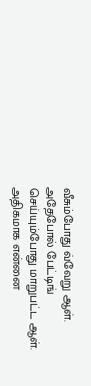வீசும்போது வ்வேறு ஆள். அதேபோல் பேட்டிங் செய்யும்போது மாறுபட்ட ஆள். அதிகமாக என்னை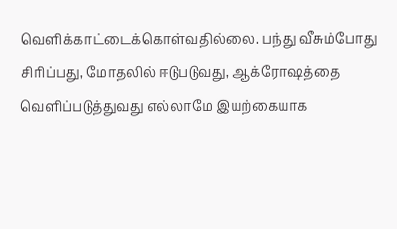வெளிக்காட்டைக்கொள்வதில்லை. பந்து வீசும்போது சிரிப்பது, மோதலில் ஈடுபடுவது, ஆக்ரோஷத்தை வெளிப்படுத்துவது எல்லாமே இயற்கையாக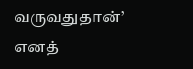வருவதுதான்’ எனத்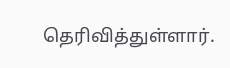தெரிவித்துள்ளார்.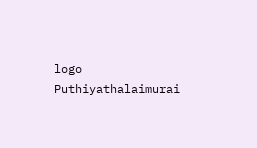logo
Puthiyathalaimurai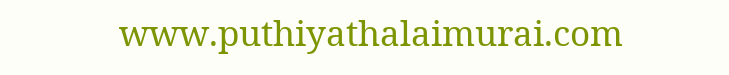www.puthiyathalaimurai.com